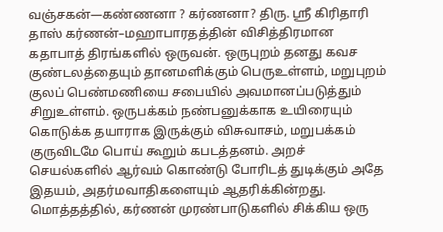வஞ்சகன்—கண்ணனா ? கர்ணனா? திரு. ஸ்ரீ கிரிதாரி தாஸ் கர்ணன்–மஹாபாரதத்தின் விசித்திரமான கதாபாத் திரங்களில் ஒருவன். ஒருபுறம் தனது கவச குண்டலத்தையும் தானமளிக்கும் பெருஉள்ளம், மறுபுறம் குலப் பெண்மணியை சபையில் அவமானப்படுத்தும் சிறுஉள்ளம். ஒருபக்கம் நண்பனுக்காக உயிரையும் கொடுக்க தயாராக இருக்கும் விசுவாசம், மறுபக்கம் குருவிடமே பொய் கூறும் கபடத்தனம். அறச் செயல்களில் ஆர்வம் கொண்டு போரிடத் துடிக்கும் அதே இதயம், அதர்மவாதிகளையும் ஆதரிக்கின்றது. மொத்தத்தில், கர்ணன் முரண்பாடுகளில் சிக்கிய ஒரு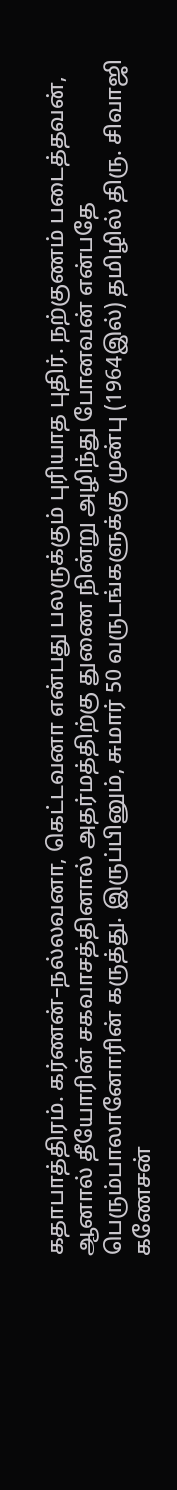கதாபாத்திரம். கர்ணன்–நல்லவனா, கெட்டவனா என்பது பலருக்கும் புரியாத புதிர். நற்குணம் படைத்தவன், ஆனால் தீயோரின் சகவாசத்தினால் அதர்மத்திற்கு துணை நின்று அழிந்து போனவன் என்பதே பெரும்பாலானோரின் கருத்து. இருப்பினும், சுமார் 50 வருடங்களுக்கு முன்பு (1964இல்) தமிழில் திரு. சிவாஜி கணேசன்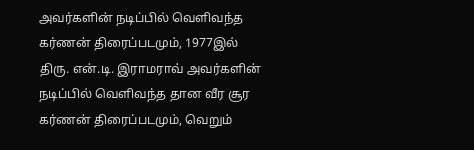அவர்களின் நடிப்பில் வெளிவந்த கர்ணன் திரைப்படமும், 1977இல் திரு. என்.டி. இராமராவ் அவர்களின் நடிப்பில் வெளிவந்த தான வீர சூர கர்ணன் திரைப்படமும், வெறும்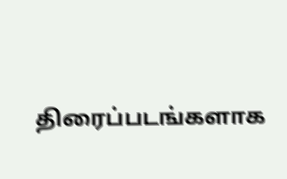திரைப்படங்களாக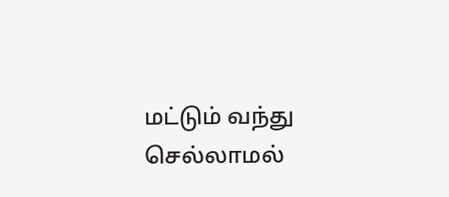மட்டும் வந்து செல்லாமல்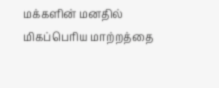மக்களின் மனதில் மிகப்பெரிய மாற்றத்தை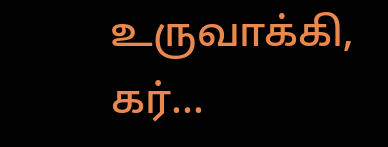உருவாக்கி, கர்...